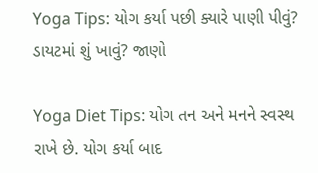Yoga Tips: યોગ કર્યા પછી ક્યારે પાણી પીવું? ડાયટમાં શું ખાવું? જાણો

Yoga Diet Tips: યોગ તન અને મનને સ્વસ્થ રાખે છે. યોગ કર્યા બાદ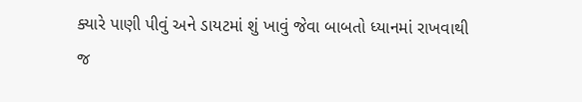ક્યારે પાણી પીવું અને ડાયટમાં શું ખાવું જેવા બાબતો ધ્યાનમાં રાખવાથી જ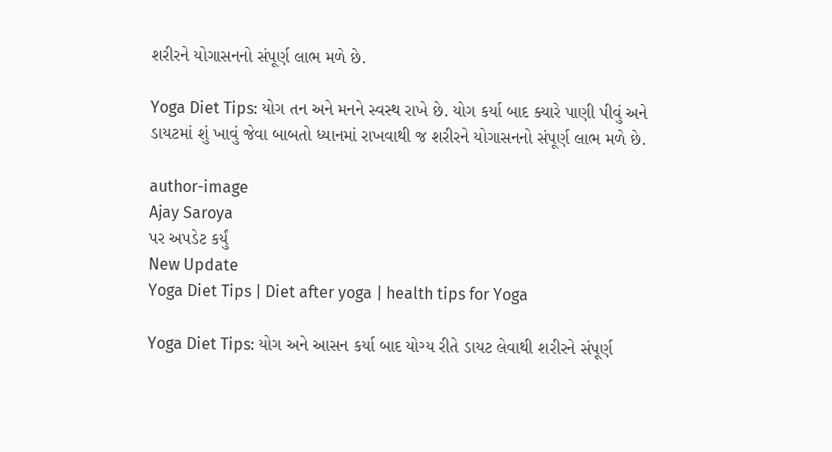શરીરને યોગાસનનો સંપૂર્ણ લાભ મળે છે.

Yoga Diet Tips: યોગ તન અને મનને સ્વસ્થ રાખે છે. યોગ કર્યા બાદ ક્યારે પાણી પીવું અને ડાયટમાં શું ખાવું જેવા બાબતો ધ્યાનમાં રાખવાથી જ શરીરને યોગાસનનો સંપૂર્ણ લાભ મળે છે.

author-image
Ajay Saroya
પર અપડેટ કર્યું
New Update
Yoga Diet Tips | Diet after yoga | health tips for Yoga

Yoga Diet Tips: યોગ અને આસન કર્યા બાદ યોગ્ય રીતે ડાયટ લેવાથી શરીરને સંપૂર્ણ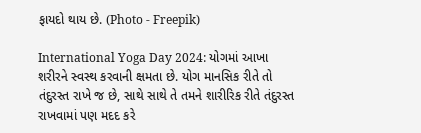ફાયદો થાય છે. (Photo - Freepik)

International Yoga Day 2024: યોગમાં આખા શરીરને સ્વસ્થ કરવાની ક્ષમતા છે. યોગ માનસિક રીતે તો તંદુરસ્ત રાખે જ છે, સાથે સાથે તે તમને શારીરિક રીતે તંદુરસ્ત રાખવામાં પણ મદદ કરે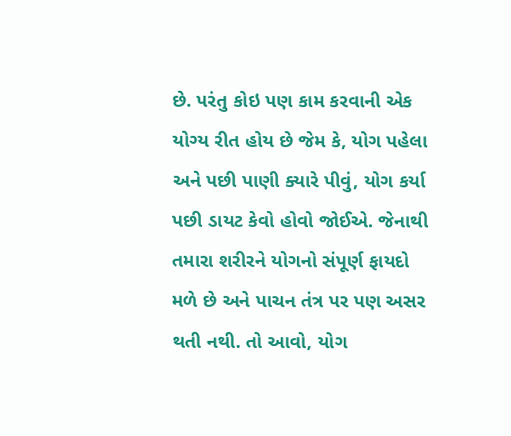છે. પરંતુ કોઇ પણ કામ કરવાની એક યોગ્ય રીત હોય છે જેમ કે, યોગ પહેલા અને પછી પાણી ક્યારે પીવું, યોગ કર્યા પછી ડાયટ કેવો હોવો જોઈએ. જેનાથી તમારા શરીરને યોગનો સંપૂર્ણ ફાયદો મળે છે અને પાચન તંત્ર પર પણ અસર થતી નથી. તો આવો, યોગ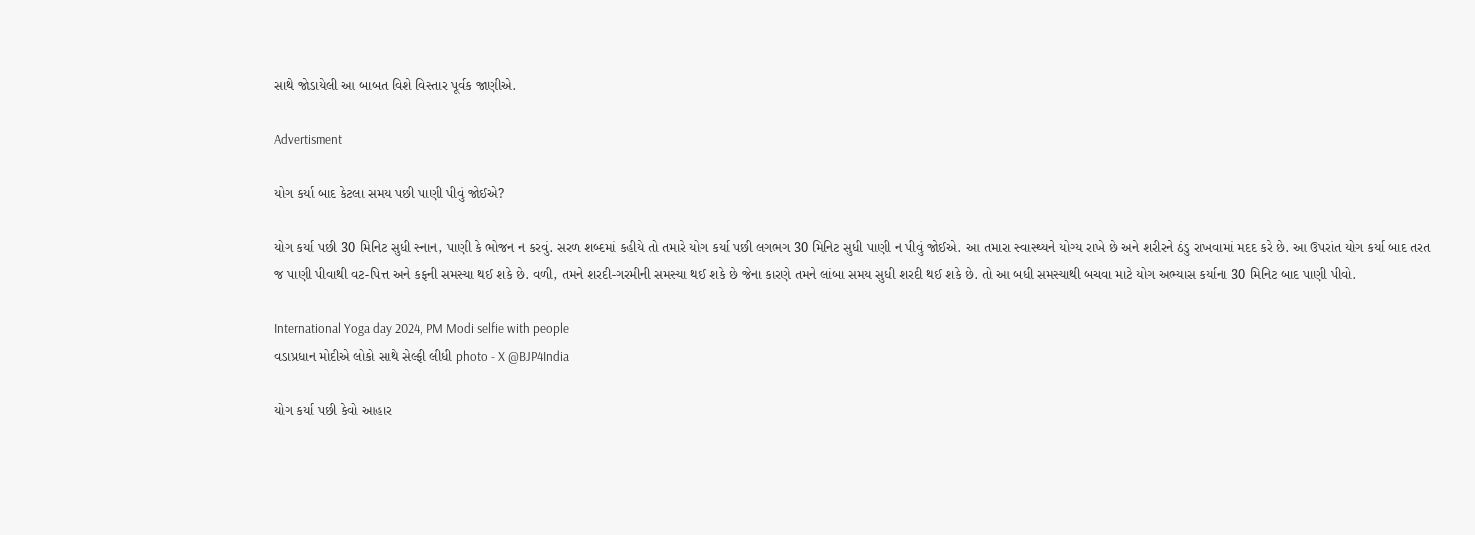સાથે જોડાયેલી આ બાબત વિશે વિસ્તાર પૂર્વક જાણીએ.

Advertisment

યોગ કર્યા બાદ કેટલા સમય પછી પાણી પીવું જોઈએ?

યોગ કર્યા પછી 30 મિનિટ સુધી સ્નાન, પાણી કે ભોજન ન કરવું. સરળ શબ્દમાં કહીયે તો તમારે યોગ કર્યા પછી લગભગ 30 મિનિટ સુધી પાણી ન પીવું જોઈએ. આ તમારા સ્વાસ્થ્યને યોગ્ય રાખે છે અને શરીરને ઠંડુ રાખવામાં મદદ કરે છે. આ ઉપરાંત યોગ કર્યા બાદ તરત જ પાણી પીવાથી વટ-પિત્ત અને કફની સમસ્યા થઈ શકે છે. વળી, તમને શરદી-ગરમીની સમસ્યા થઈ શકે છે જેના કારણે તમને લાંબા સમય સુધી શરદી થઈ શકે છે. તો આ બધી સમસ્યાથી બચવા માટે યોગ અભ્યાસ કર્યાના 30 મિનિટ બાદ પાણી પીવો.

International Yoga day 2024, PM Modi selfie with people
વડાપ્રધાન મોદીએ લોકો સાથે સેલ્ફી લીધી photo - X @BJP4India

યોગ કર્યા પછી કેવો આહાર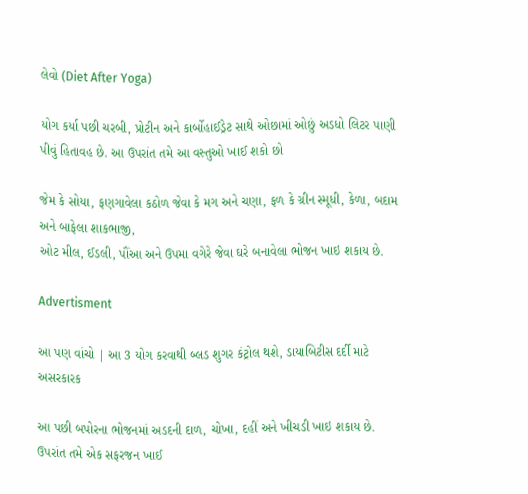લેવો (Diet After Yoga)

યોગ કર્યા પછી ચરબી, પ્રોટીન અને કાર્બોહાઈડ્રેટ સાથે ઓછામાં ઓછું અડધો લિટર પાણી પીવું હિતાવહ છે. આ ઉપરાંત તમે આ વસ્તુઓ ખાઈ શકો છો

જેમ કે સોયા, ફણગાવેલા કઠોળ જેવા કે મગ અને ચણા, ફળ કે ગ્રીન સ્મૂધી, કેળા, બદામ અને બાફેલા શાકભાજી,
ઓટ મીલ, ઈડલી, પૌંઆ અને ઉપમા વગેરે જેવા ઘરે બનાવેલા ભોજન ખાઇ શકાય છે.

Advertisment

આ પણ વાંચો | આ 3 યોગ કરવાથી બ્લડ શુગર કંટ્રોલ થશે, ડાયાબિટીસ દર્દી માટે અસરકારક

આ પછી બપોરના ભોજનમાં અડદની દાળ, ચોખા, દહીં અને ખીચડી ખાઇ શકાય છે. ઉપરાંત તમે એક સફરજન ખાઈ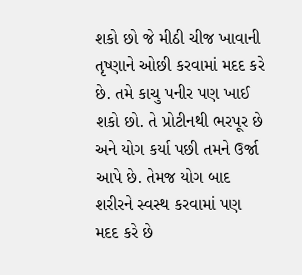શકો છો જે મીઠી ચીજ ખાવાની તૃષ્ણાને ઓછી કરવામાં મદદ કરે છે. તમે કાચુ પનીર પણ ખાઈ શકો છો. તે પ્રોટીનથી ભરપૂર છે અને યોગ કર્યા પછી તમને ઉર્જા આપે છે. તેમજ યોગ બાદ શરીરને સ્વસ્થ કરવામાં પણ મદદ કરે છે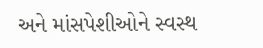અને માંસપેશીઓને સ્વસ્થ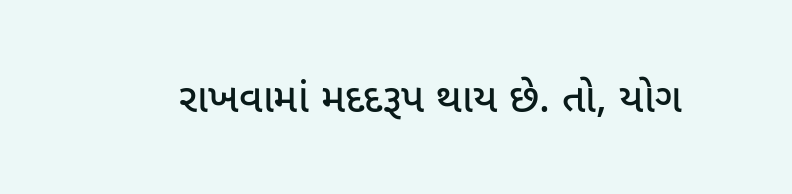રાખવામાં મદદરૂપ થાય છે. તો, યોગ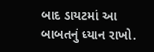બાદ ડાયટમાં આ બાબતનું ધ્યાન રાખો.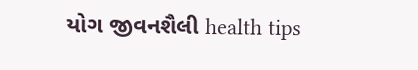યોગ જીવનશૈલી health tips